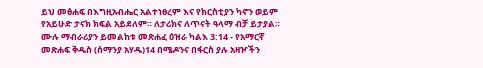ይህ መፅሐፍ በእግዚአብሔር አልተነፀረም እና የክርስቲያን ካኖን ወይም የአይሁድ ታናክ ክፍል አይደለም። ለታሪክና ለጥናት ዓላማ ብቻ ይታያል። ሙሉ ማብራሪያን ይመልከቱ መጽሐፈ ዕዝራ ካልእ 3:14 - የአማርኛ መጽሐፍ ቅዱስ (ሰማንያ አሃዱ)14 በሜዶንና በፋርስ ያሉ አዛዦችን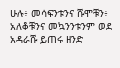ሁሉ፥ መሳፍንቱንና ሹሞቹን፥ አለቆቹንና መኳንንቱንም ወደ አዳራሹ ይጠሩ ዘንድ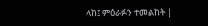ላከ፤ ምዕራፉን ተመልከት |